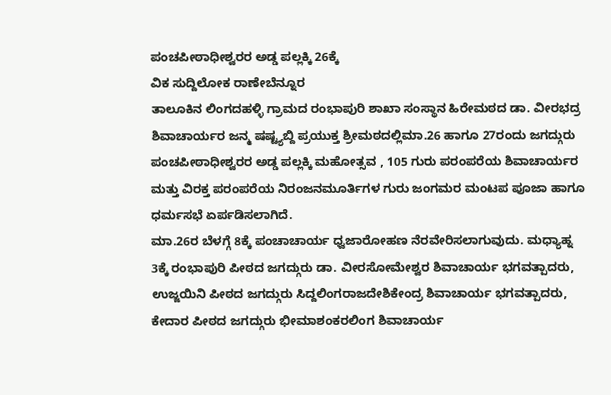ಪಂಚಪೀಠಾಧೀಶ್ವರರ ಅಡ್ಡ ಪಲ್ಲಕ್ಕಿ 26ಕ್ಕೆ
ವಿಕ ಸುದ್ದಿಲೋಕ ರಾಣೇಬೆನ್ನೂರ
ತಾಲೂಕಿನ ಲಿಂಗದಹಳ್ಳಿ ಗ್ರಾಮದ ರಂಭಾಪುರಿ ಶಾಖಾ ಸಂಸ್ಥಾನ ಹಿರೇಮಠದ ಡಾ. ವೀರಭದ್ರ ಶಿವಾಚಾರ್ಯರ ಜನ್ಮ ಷಷ್ಟ್ಯಬ್ದಿ ಪ್ರಯುಕ್ತ ಶ್ರೀಮಠದಲ್ಲಿಮಾ.26 ಹಾಗೂ 27ರಂದು ಜಗದ್ಗುರು ಪಂಚಪೀಠಾಧೀಶ್ವರರ ಅಡ್ಡ ಪಲ್ಲಕ್ಕಿ ಮಹೋತ್ಸವ , 105 ಗುರು ಪರಂಪರೆಯ ಶಿವಾಚಾರ್ಯರ ಮತ್ತು ವಿರಕ್ತ ಪರಂಪರೆಯ ನಿರಂಜನಮೂರ್ತಿಗಳ ಗುರು ಜಂಗಮರ ಮಂಟಪ ಪೂಜಾ ಹಾಗೂ ಧರ್ಮಸಭೆ ಏರ್ಪಡಿಸಲಾಗಿದೆ.
ಮಾ.26ರ ಬೆಳಗ್ಗೆ 8ಕ್ಕೆ ಪಂಚಾಚಾರ್ಯ ಧ್ವಜಾರೋಹಣ ನೆರವೇರಿಸಲಾಗುವುದು. ಮಧ್ಯಾಹ್ನ 3ಕ್ಕೆ ರಂಭಾಪುರಿ ಪೀಠದ ಜಗದ್ಗುರು ಡಾ. ವೀರಸೋಮೇಶ್ವರ ಶಿವಾಚಾರ್ಯ ಭಗವತ್ಪಾದರು, ಉಜ್ಜಯಿನಿ ಪೀಠದ ಜಗದ್ಗುರು ಸಿದ್ದಲಿಂಗರಾಜದೇಶಿಕೇಂದ್ರ ಶಿವಾಚಾರ್ಯ ಭಗವತ್ಪಾದರು, ಕೇದಾರ ಪೀಠದ ಜಗದ್ಗುರು ಭೀಮಾಶಂಕರಲಿಂಗ ಶಿವಾಚಾರ್ಯ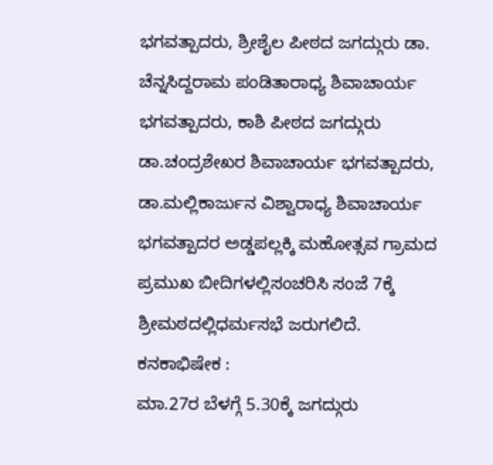ಭಗವತ್ಪಾದರು, ಶ್ರೀಶೈಲ ಪೀಠದ ಜಗದ್ಗುರು ಡಾ. ಚೆನ್ನಸಿದ್ದರಾಮ ಪಂಡಿತಾರಾಧ್ಯ ಶಿವಾಚಾರ್ಯ ಭಗವತ್ಪಾದರು, ಕಾಶಿ ಪೀಠದ ಜಗದ್ಗುರು ಡಾ.ಚಂದ್ರಶೇಖರ ಶಿವಾಚಾರ್ಯ ಭಗವತ್ಪಾದರು, ಡಾ.ಮಲ್ಲಿಕಾರ್ಜುನ ವಿಶ್ವಾರಾಧ್ಯ ಶಿವಾಚಾರ್ಯ ಭಗವತ್ಪಾದರ ಅಡ್ಡಪಲ್ಲಕ್ಕಿ ಮಹೋತ್ಸವ ಗ್ರಾಮದ ಪ್ರಮುಖ ಬೀದಿಗಳಲ್ಲಿಸಂಚರಿಸಿ ಸಂಜೆ 7ಕ್ಕೆ ಶ್ರೀಮಠದಲ್ಲಿಧರ್ಮಸಭೆ ಜರುಗಲಿದೆ.
ಕನಕಾಭಿಷೇಕ :
ಮಾ.27ರ ಬೆಳಗ್ಗೆ 5.30ಕ್ಕೆ ಜಗದ್ಗುರು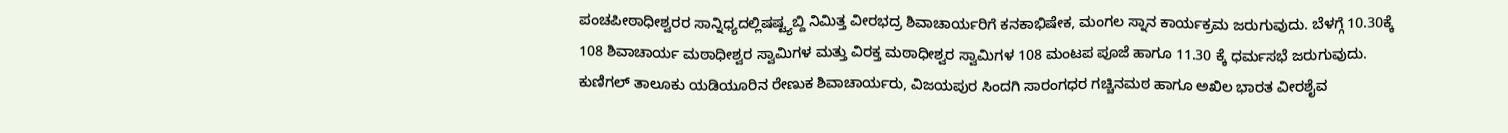ಪಂಚಪೀಠಾಧೀಶ್ವರರ ಸಾನ್ನಿಧ್ಯದಲ್ಲಿಷಷ್ಟ್ಯಬ್ದಿ ನಿಮಿತ್ತ ವೀರಭದ್ರ ಶಿವಾಚಾರ್ಯರಿಗೆ ಕನಕಾಭಿಷೇಕ, ಮಂಗಲ ಸ್ನಾನ ಕಾರ್ಯಕ್ರಮ ಜರುಗುವುದು. ಬೆಳಗ್ಗೆ 10.30ಕ್ಕೆ 108 ಶಿವಾಚಾರ್ಯ ಮಠಾಧೀಶ್ವರ ಸ್ವಾಮಿಗಳ ಮತ್ತು ವಿರಕ್ತ ಮಠಾಧೀಶ್ವರ ಸ್ವಾಮಿಗಳ 108 ಮಂಟಪ ಪೂಜೆ ಹಾಗೂ 11.30 ಕ್ಕೆ ಧರ್ಮಸಭೆ ಜರುಗುವುದು.
ಕುಣಿಗಲ್ ತಾಲೂಕು ಯಡಿಯೂರಿನ ರೇಣುಕ ಶಿವಾಚಾರ್ಯರು, ವಿಜಯಪುರ ಸಿಂದಗಿ ಸಾರಂಗಧರ ಗಚ್ಚಿನಮಠ ಹಾಗೂ ಅಖಿಲ ಭಾರತ ವೀರಶೈವ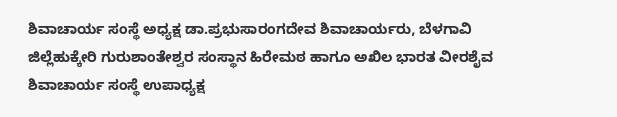ಶಿವಾಚಾರ್ಯ ಸಂಸ್ಥೆ ಅಧ್ಯಕ್ಷ ಡಾ.ಪ್ರಭುಸಾರಂಗದೇವ ಶಿವಾಚಾರ್ಯರು, ಬೆಳಗಾವಿ ಜಿಲ್ಲೆಹುಕ್ಕೇರಿ ಗುರುಶಾಂತೇಶ್ವರ ಸಂಸ್ಥಾನ ಹಿರೇಮಠ ಹಾಗೂ ಅಖಿಲ ಭಾರತ ವೀರಶೈವ ಶಿವಾಚಾರ್ಯ ಸಂಸ್ಥೆ ಉಪಾಧ್ಯಕ್ಷ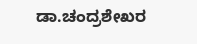ಡಾ.ಚಂದ್ರಶೇಖರ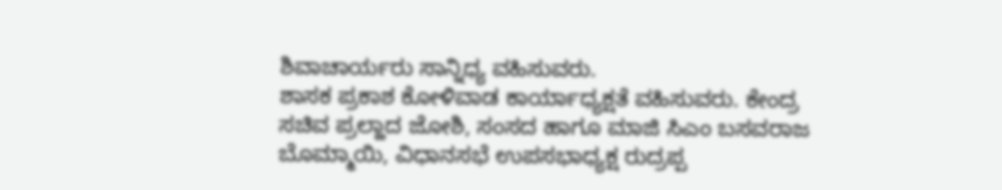ಶಿವಾಚಾರ್ಯರು ಸಾನ್ನಿಧ್ಯ ವಹಿಸುವರು.
ಶಾಸಕ ಪ್ರಕಾಶ ಕೋಳಿವಾಡ ಕಾರ್ಯಾಧ್ಯಕ್ಷತೆ ವಹಿಸುವರು. ಕೇಂದ್ರ ಸಚಿವ ಪ್ರಲ್ಹಾದ ಜೋಶಿ, ಸಂಸದ ಹಾಗೂ ಮಾಜಿ ಸಿಎಂ ಬಸವರಾಜ ಬೊಮ್ಮಾಯಿ, ವಿಧಾನಸಭೆ ಉಪಸಭಾಧ್ಯಕ್ಷ ರುದ್ರಪ್ಪ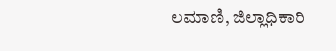ಲಮಾಣಿ, ಜಿಲ್ಲಾಧಿಕಾರಿ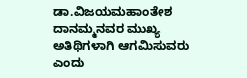ಡಾ.ವಿಜಯಮಹಾಂತೇಶ ದಾನಮ್ಮನವರ ಮುಖ್ಯ ಅತಿಥಿಗಳಾಗಿ ಆಗಮಿಸುವರು ಎಂದು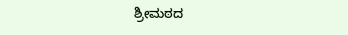ಶ್ರೀಮಠದ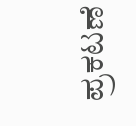ಪ್ರಕಟಣೆ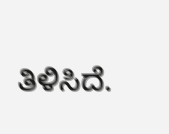ತಿಳಿಸಿದೆ.